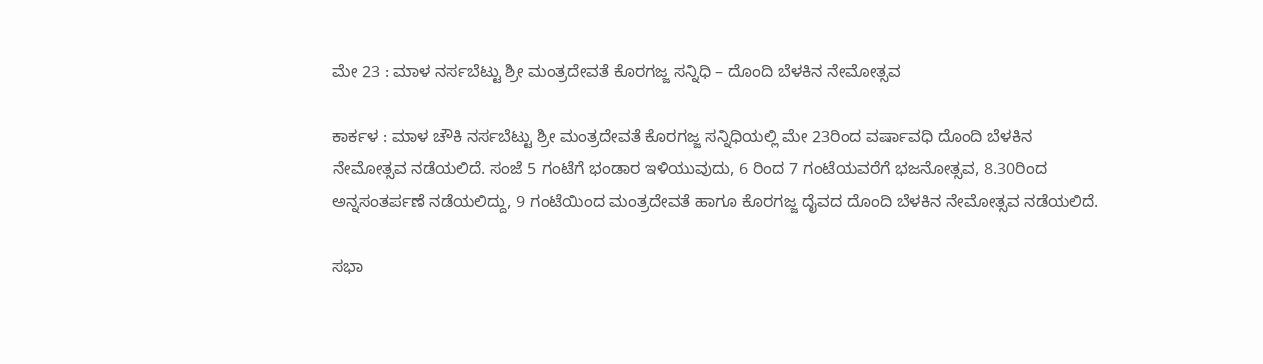ಮೇ 23 : ಮಾಳ ನರ್ಸಬೆಟ್ಟು ಶ್ರೀ ಮಂತ್ರದೇವತೆ ಕೊರಗಜ್ಜ ಸನ್ನಿಧಿ – ದೊಂದಿ ಬೆಳಕಿನ ನೇಮೋತ್ಸವ

ಕಾರ್ಕಳ : ಮಾಳ ಚೌಕಿ ನರ್ಸಬೆಟ್ಟು ಶ್ರೀ ಮಂತ್ರದೇವತೆ ಕೊರಗಜ್ಜ ಸನ್ನಿಧಿಯಲ್ಲಿ ಮೇ 23ರಿಂದ ವರ್ಷಾವಧಿ ದೊಂದಿ ಬೆಳಕಿನ ನೇಮೋತ್ಸವ ನಡೆಯಲಿದೆ. ಸಂಜೆ 5 ಗಂಟೆಗೆ ಭಂಡಾರ ಇಳಿಯುವುದು, 6 ರಿಂದ 7 ಗಂಟೆಯವರೆಗೆ ಭಜನೋತ್ಸವ, 8.30ರಿಂದ ಅನ್ನಸಂತರ್ಪಣೆ ನಡೆಯಲಿದ್ದು, 9 ಗಂಟೆಯಿಂದ ಮಂತ್ರದೇವತೆ ಹಾಗೂ ಕೊರಗಜ್ಜ ದೈವದ ದೊಂದಿ ಬೆಳಕಿನ ನೇಮೋತ್ಸವ ನಡೆಯಲಿದೆ.

ಸಭಾ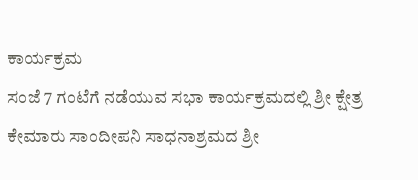ಕಾರ್ಯಕ್ರಮ
ಸಂಜೆ 7 ಗಂಟೆಗೆ ನಡೆಯುವ ಸಭಾ ಕಾರ್ಯಕ್ರಮದಲ್ಲಿ ಶ್ರೀ ಕ್ಷೇತ್ರ ಕೇಮಾರು ಸಾಂದೀಪನಿ ಸಾಧನಾಶ್ರಮದ ಶ್ರೀ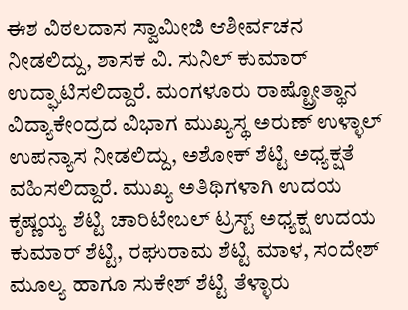ಈಶ ವಿಠಲದಾಸ ಸ್ವಾಮೀಜಿ ಆಶೀರ್ವಚನ ನೀಡಲಿದ್ದು, ಶಾಸಕ ವಿ. ಸುನಿಲ್‌ ಕುಮಾರ್‌ ಉದ್ಘಾಟಿಸಲಿದ್ದಾರೆ. ಮಂಗಳೂರು ರಾಷ್ಟ್ರೋತ್ಥಾನ ವಿದ್ಯಾಕೇಂದ್ರದ ವಿಭಾಗ ಮುಖ್ಯಸ್ಥ ಅರುಣ್‌ ಉಳ್ಳಾಲ್‌ ಉಪನ್ಯಾಸ ನೀಡಲಿದ್ದು, ಅಶೋಕ್‌ ಶೆಟ್ಟಿ ಅಧ್ಯಕ್ಷತೆ ವಹಿಸಲಿದ್ದಾರೆ. ಮುಖ್ಯ ಅತಿಥಿಗಳಾಗಿ ಉದಯ ಕೃಷ್ಣಯ್ಯ ಶೆಟ್ಟಿ ಚಾರಿಟೇಬಲ್‌ ಟ್ರಸ್ಟ್‌ ಅಧ್ಯಕ್ಷ ಉದಯ ಕುಮಾರ್‌ ಶೆಟ್ಟಿ, ರಘುರಾಮ ಶೆಟ್ಟಿ ಮಾಳ, ಸಂದೇಶ್‌ ಮೂಲ್ಯ ಹಾಗೂ ಸುಕೇಶ್‌ ಶೆಟ್ಟಿ ತೆಳ್ಳಾರು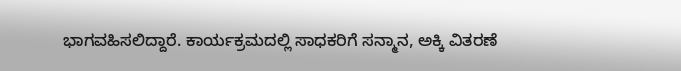ಭಾಗವಹಿಸಲಿದ್ದಾರೆ. ಕಾರ್ಯಕ್ರಮದಲ್ಲಿ ಸಾಧಕರಿಗೆ ಸನ್ಮಾನ, ಅಕ್ಕಿ ವಿತರಣೆ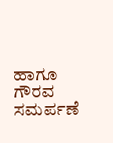ಹಾಗೂ ಗೌರವ ಸಮರ್ಪಣೆ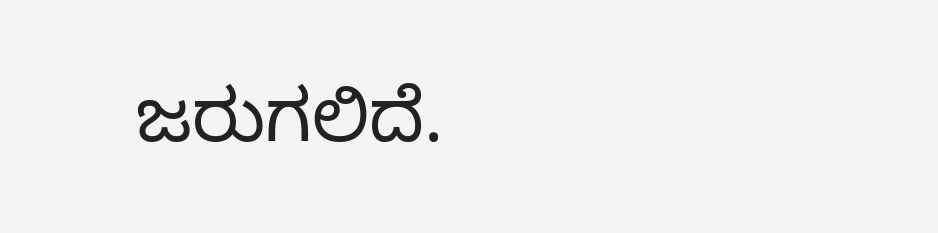ಜರುಗಲಿದೆ.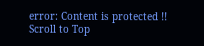error: Content is protected !!
Scroll to Top